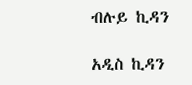ብሉይ ኪዳን

አዲስ ኪዳን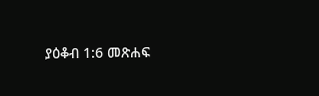ያዕቆብ 1:6 መጽሐፍ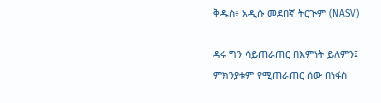ቅዱስ፥ አዲሱ መደበኛ ትርጒም (NASV)

ዳሩ ግን ሳይጠራጠር በእምነት ይለምን፤ ምክንያቱም የሚጠራጠር ሰው በነፋስ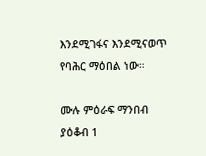እንደሚገፋና እንደሚናወጥ የባሕር ማዕበል ነው።

ሙሉ ምዕራፍ ማንበብ ያዕቆብ 1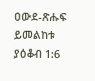ዐውደ-ጽሑፍ ይመልከቱ ያዕቆብ 1:6